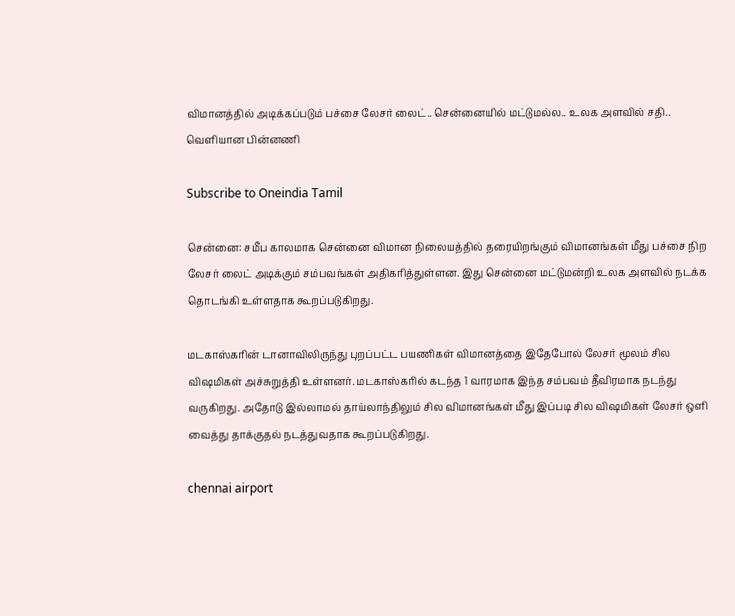விமானத்தில் அடிக்கப்படும் பச்சை லேசர் லைட்.. சென்னையில் மட்டுமல்ல.. உலக அளவில் சதி.. வெளியான பின்னணி

Subscribe to Oneindia Tamil

சென்னை: சமீப காலமாக சென்னை விமான நிலையத்தில் தரையிறங்கும் விமானங்கள் மீது பச்சை நிற லேசர் லைட் அடிக்கும் சம்பவங்கள் அதிகரித்துள்ளன. இது சென்னை மட்டுமன்றி உலக அளவில் நடக்க தொடங்கி உள்ளதாக கூறப்படுகிறது.

மடகாஸ்கரின் டானாவிலிருந்து புறப்பட்ட பயணிகள் விமானத்தை இதேபோல் லேசர் மூலம் சில விஷமிகள் அச்சுறுத்தி உள்ளனர். மடகாஸ்கரில் கடந்த 1 வாரமாக இந்த சம்பவம் தீவிரமாக நடந்து வருகிறது. அதோடு இல்லாமல் தாய்லாந்திலும் சில விமானங்கள் மீது இப்படி சில விஷமிகள் லேசர் ஒளி வைத்து தாக்குதல் நடத்துவதாக கூறப்படுகிறது.

chennai airport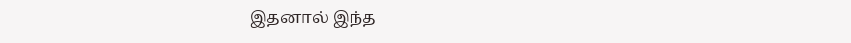இதனால் இந்த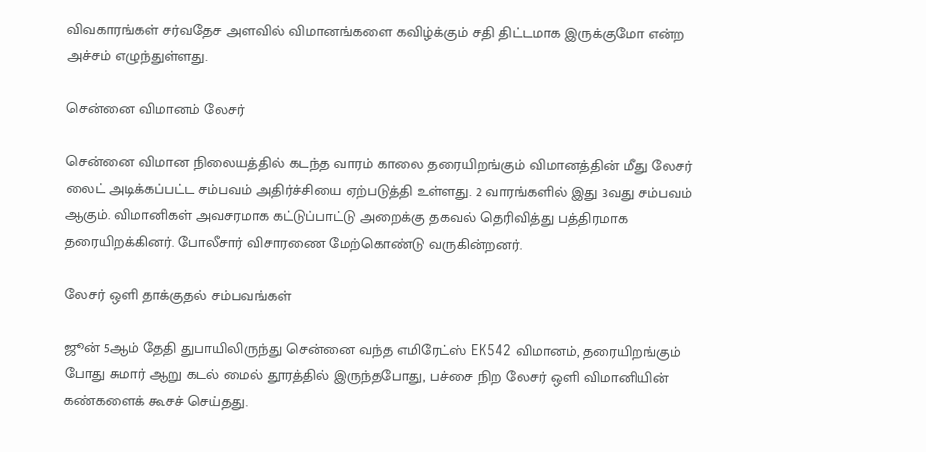விவகாரங்கள் சர்வதேச அளவில் விமானங்களை கவிழ்க்கும் சதி திட்டமாக இருக்குமோ என்ற அச்சம் எழுந்துள்ளது.

சென்னை விமானம் லேசர்

சென்னை விமான நிலையத்தில் கடந்த வாரம் காலை தரையிறங்கும் விமானத்தின் மீது லேசர் லைட் அடிக்கப்பட்ட சம்பவம் அதிர்ச்சியை ஏற்படுத்தி உள்ளது. 2 வாரங்களில் இது 3வது சம்பவம் ஆகும். விமானிகள் அவசரமாக கட்டுப்பாட்டு அறைக்கு தகவல் தெரிவித்து பத்திரமாக தரையிறக்கினர். போலீசார் விசாரணை மேற்கொண்டு வருகின்றனர்.

லேசர் ஒளி தாக்குதல் சம்பவங்கள்

ஜூன் 5ஆம் தேதி துபாயிலிருந்து சென்னை வந்த எமிரேட்ஸ் EK542 விமானம், தரையிறங்கும் போது சுமார் ஆறு கடல் மைல் தூரத்தில் இருந்தபோது, பச்சை நிற லேசர் ஒளி விமானியின் கண்களைக் கூசச் செய்தது.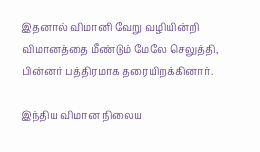இதனால் விமானி வேறு வழியின்றி விமானத்தை மீண்டும் மேலே செலுத்தி, பின்னர் பத்திரமாக தரையிறக்கினார்.

இந்திய விமான நிலைய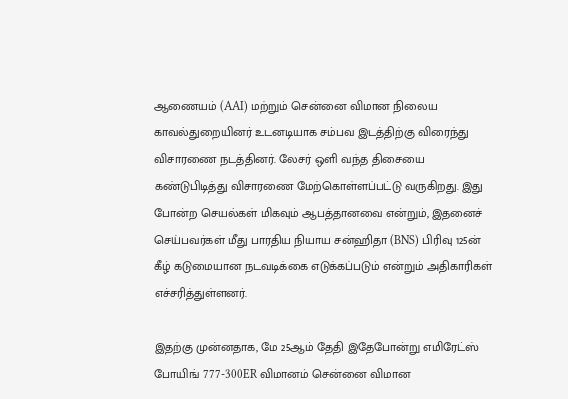ஆணையம் (AAI) மற்றும் சென்னை விமான நிலைய காவல்துறையினர் உடனடியாக சம்பவ இடத்திற்கு விரைந்து விசாரணை நடத்தினர். லேசர் ஒளி வந்த திசையை கண்டுபிடித்து விசாரணை மேற்கொள்ளப்பட்டு வருகிறது. இது போன்ற செயல்கள் மிகவும் ஆபத்தானவை என்றும், இதனைச் செய்பவர்கள் மீது பாரதிய நியாய சன்ஹிதா (BNS) பிரிவு 125ன் கீழ் கடுமையான நடவடிக்கை எடுக்கப்படும் என்றும் அதிகாரிகள் எச்சரித்துள்ளனர்.

இதற்கு முன்னதாக, மே 25ஆம் தேதி இதேபோன்று எமிரேட்ஸ் போயிங் 777-300ER விமானம் சென்னை விமான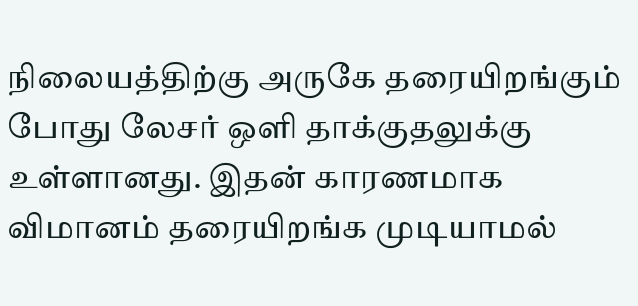நிலையத்திற்கு அருகே தரையிறங்கும் போது லேசர் ஒளி தாக்குதலுக்கு உள்ளானது. இதன் காரணமாக விமானம் தரையிறங்க முடியாமல்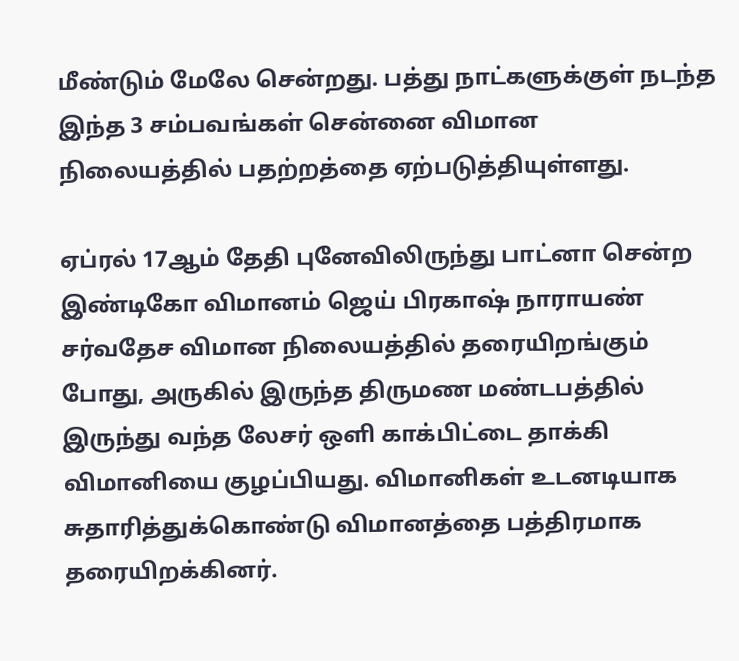மீண்டும் மேலே சென்றது. பத்து நாட்களுக்குள் நடந்த இந்த 3 சம்பவங்கள் சென்னை விமான நிலையத்தில் பதற்றத்தை ஏற்படுத்தியுள்ளது.

ஏப்ரல் 17ஆம் தேதி புனேவிலிருந்து பாட்னா சென்ற இண்டிகோ விமானம் ஜெய் பிரகாஷ் நாராயண் சர்வதேச விமான நிலையத்தில் தரையிறங்கும் போது, அருகில் இருந்த திருமண மண்டபத்தில் இருந்து வந்த லேசர் ஒளி காக்பிட்டை தாக்கி விமானியை குழப்பியது. விமானிகள் உடனடியாக சுதாரித்துக்கொண்டு விமானத்தை பத்திரமாக தரையிறக்கினர்.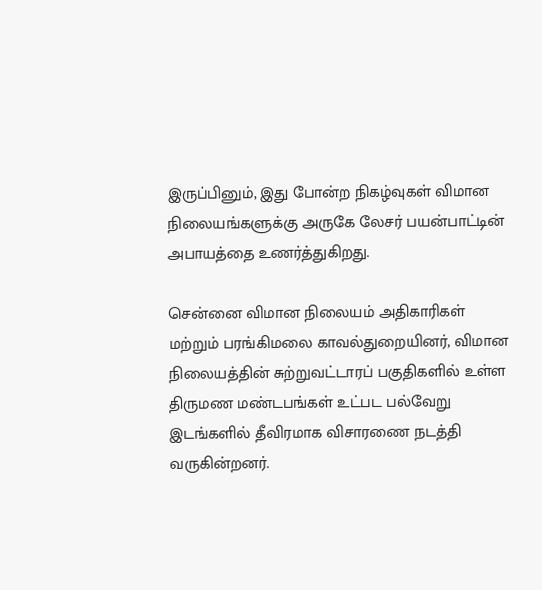இருப்பினும், இது போன்ற நிகழ்வுகள் விமான நிலையங்களுக்கு அருகே லேசர் பயன்பாட்டின் அபாயத்தை உணர்த்துகிறது.

சென்னை விமான நிலையம் அதிகாரிகள் மற்றும் பரங்கிமலை காவல்துறையினர், விமான நிலையத்தின் சுற்றுவட்டாரப் பகுதிகளில் உள்ள திருமண மண்டபங்கள் உட்பட பல்வேறு இடங்களில் தீவிரமாக விசாரணை நடத்தி வருகின்றனர்.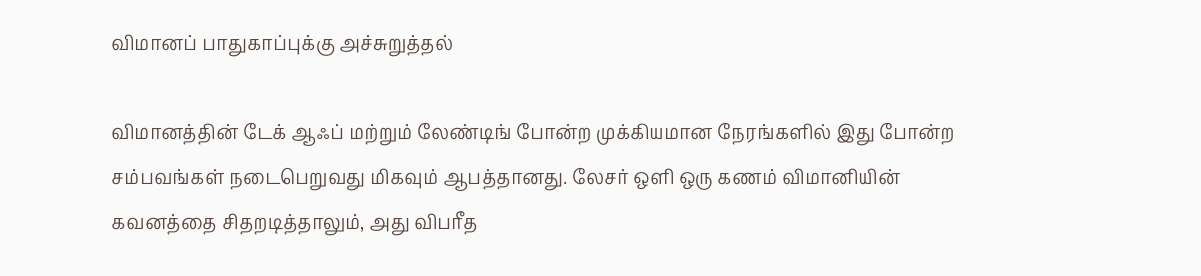விமானப் பாதுகாப்புக்கு அச்சுறுத்தல்

விமானத்தின் டேக் ஆஃப் மற்றும் லேண்டிங் போன்ற முக்கியமான நேரங்களில் இது போன்ற சம்பவங்கள் நடைபெறுவது மிகவும் ஆபத்தானது. லேசர் ஒளி ஒரு கணம் விமானியின் கவனத்தை சிதறடித்தாலும், அது விபரீத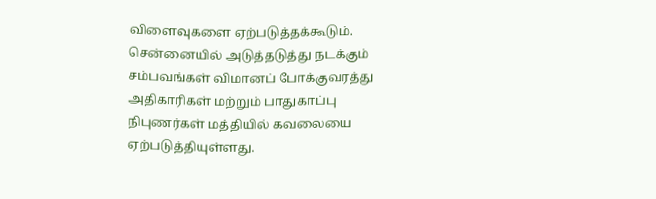விளைவுகளை ஏற்படுத்தக்கூடும். சென்னையில் அடுத்தடுத்து நடக்கும் சம்பவங்கள் விமானப் போக்குவரத்து அதிகாரிகள் மற்றும் பாதுகாப்பு நிபுணர்கள் மத்தியில் கவலையை ஏற்படுத்தியுள்ளது.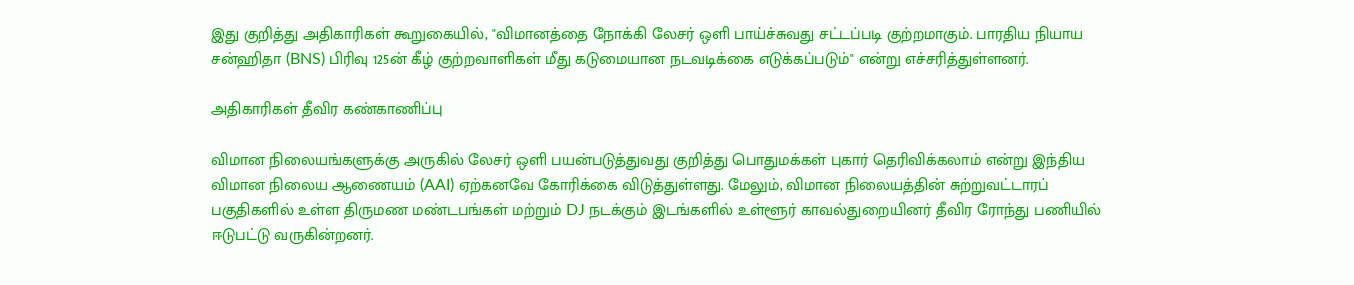இது குறித்து அதிகாரிகள் கூறுகையில், "விமானத்தை நோக்கி லேசர் ஒளி பாய்ச்சுவது சட்டப்படி குற்றமாகும். பாரதிய நியாய சன்ஹிதா (BNS) பிரிவு 125ன் கீழ் குற்றவாளிகள் மீது கடுமையான நடவடிக்கை எடுக்கப்படும்" என்று எச்சரித்துள்ளனர்.

அதிகாரிகள் தீவிர கண்காணிப்பு

விமான நிலையங்களுக்கு அருகில் லேசர் ஒளி பயன்படுத்துவது குறித்து பொதுமக்கள் புகார் தெரிவிக்கலாம் என்று இந்திய விமான நிலைய ஆணையம் (AAI) ஏற்கனவே கோரிக்கை விடுத்துள்ளது. மேலும், விமான நிலையத்தின் சுற்றுவட்டாரப் பகுதிகளில் உள்ள திருமண மண்டபங்கள் மற்றும் DJ நடக்கும் இடங்களில் உள்ளூர் காவல்துறையினர் தீவிர ரோந்து பணியில் ஈடுபட்டு வருகின்றனர்.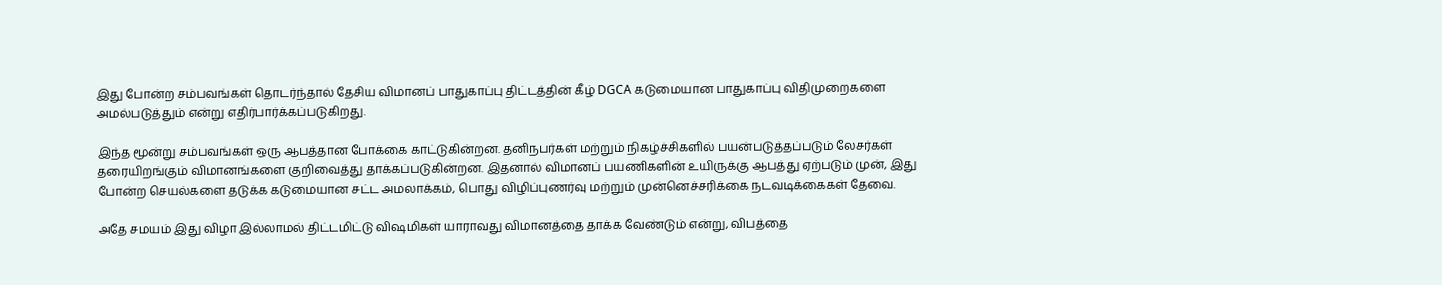இது போன்ற சம்பவங்கள் தொடர்ந்தால் தேசிய விமானப் பாதுகாப்பு திட்டத்தின் கீழ் DGCA கடுமையான பாதுகாப்பு விதிமுறைகளை அமல்படுத்தும் என்று எதிர்பார்க்கப்படுகிறது.

இந்த மூன்று சம்பவங்கள் ஒரு ஆபத்தான போக்கை காட்டுகின்றன. தனிநபர்கள் மற்றும் நிகழ்ச்சிகளில் பயன்படுத்தப்படும் லேசர்கள் தரையிறங்கும் விமானங்களை குறிவைத்து தாக்கப்படுகின்றன. இதனால் விமானப் பயணிகளின் உயிருக்கு ஆபத்து ஏற்படும் முன், இது போன்ற செயல்களை தடுக்க கடுமையான சட்ட அமலாக்கம், பொது விழிப்புணர்வு மற்றும் முன்னெச்சரிக்கை நடவடிக்கைகள் தேவை.

அதே சமயம் இது விழா இல்லாமல் திட்டமிட்டு விஷமிகள் யாராவது விமானத்தை தாக்க வேண்டும் என்று, விபத்தை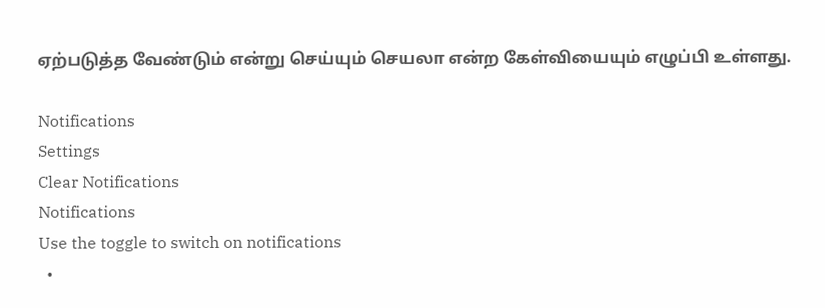ஏற்படுத்த வேண்டும் என்று செய்யும் செயலா என்ற கேள்வியையும் எழுப்பி உள்ளது.

Notifications
Settings
Clear Notifications
Notifications
Use the toggle to switch on notifications
  •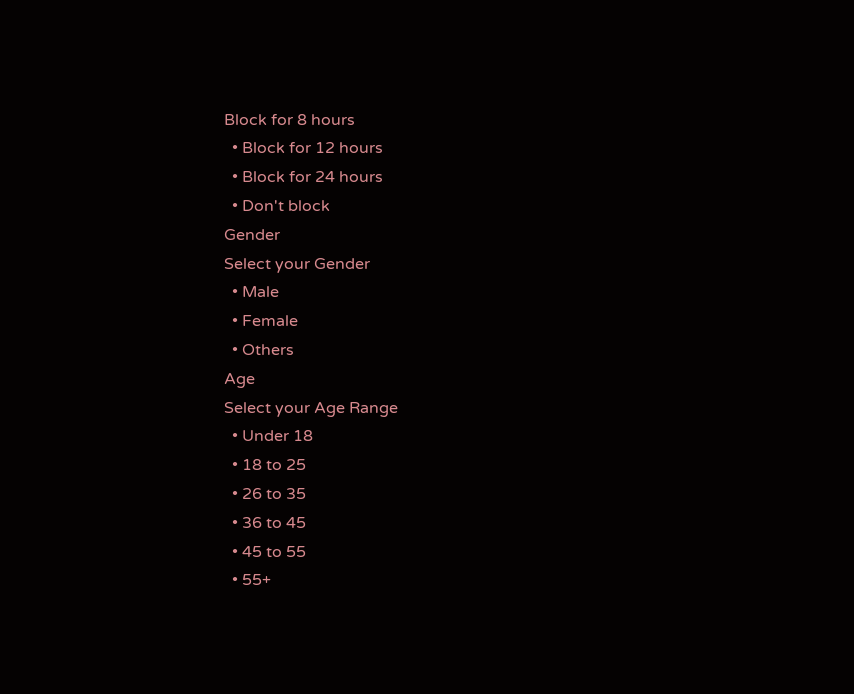Block for 8 hours
  • Block for 12 hours
  • Block for 24 hours
  • Don't block
Gender
Select your Gender
  • Male
  • Female
  • Others
Age
Select your Age Range
  • Under 18
  • 18 to 25
  • 26 to 35
  • 36 to 45
  • 45 to 55
  • 55+